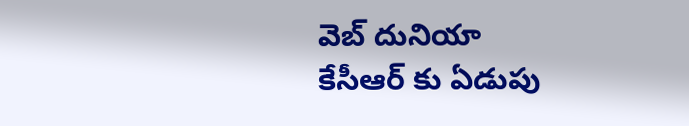వెబ్ దునియా
కేసీఆర్ కు ఏడుపు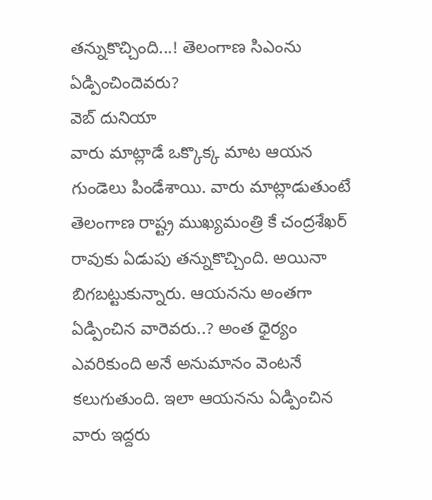తన్నుకొచ్చింది...! తెలంగాణ సిఎంను ఏడ్పించిందెవరు?
వెబ్ దునియా
వారు మాట్లాడే ఒక్కొక్క మాట ఆయన గుండెలు పిండేశాయి. వారు మాట్లాడుతుంటే తెలంగాణ రాష్ట్ర ముఖ్యమంత్రి కే చంద్రశేఖర్ రావుకు ఏడుపు తన్నుకొచ్చింది. అయినా బిగబట్టుకున్నారు. ఆయనను అంతగా ఏడ్పించిన వారెవరు..? అంత ధైర్యం ఎవరికుంది అనే అనుమానం వెంటనే కలుగుతుంది. ఇలా ఆయనను ఏడ్పించిన వారు ఇద్దరు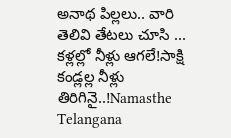అనాథ పిల్లలు.. వారి తెలివి తేటలు చూసి ...
కళ్లల్లో నీళ్లు ఆగలే!సాక్షి
కండ్లల్ల నీళ్లు తిరిగినై..!Namasthe Telangana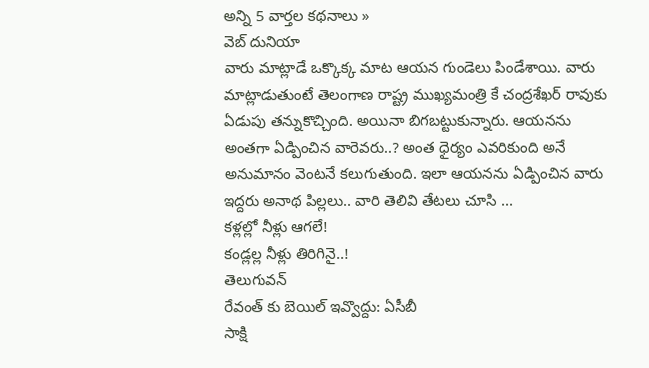అన్ని 5 వార్తల కథనాలు »
వెబ్ దునియా
వారు మాట్లాడే ఒక్కొక్క మాట ఆయన గుండెలు పిండేశాయి. వారు మాట్లాడుతుంటే తెలంగాణ రాష్ట్ర ముఖ్యమంత్రి కే చంద్రశేఖర్ రావుకు ఏడుపు తన్నుకొచ్చింది. అయినా బిగబట్టుకున్నారు. ఆయనను అంతగా ఏడ్పించిన వారెవరు..? అంత ధైర్యం ఎవరికుంది అనే అనుమానం వెంటనే కలుగుతుంది. ఇలా ఆయనను ఏడ్పించిన వారు ఇద్దరు అనాథ పిల్లలు.. వారి తెలివి తేటలు చూసి ...
కళ్లల్లో నీళ్లు ఆగలే!
కండ్లల్ల నీళ్లు తిరిగినై..!
తెలుగువన్
రేవంత్ కు బెయిల్ ఇవ్వొద్దు: ఏసీబీ
సాక్షి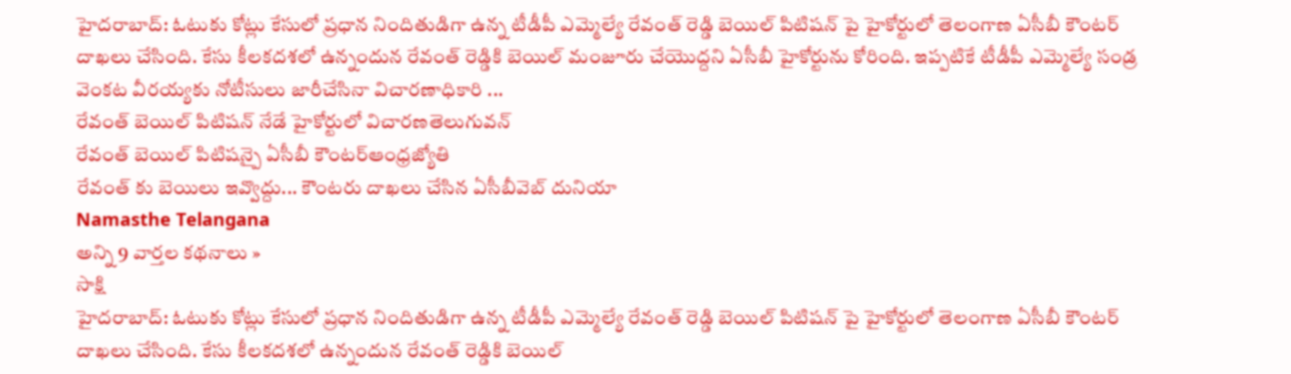హైదరాబాద్: ఓటుకు కోట్లు కేసులో ప్రధాన నిందితుడిగా ఉన్న టీడీపీ ఎమ్మెల్యే రేవంత్ రెడ్డి బెయిల్ పిటిషన్ పై హైకోర్టులో తెలంగాణ ఏసీబీ కౌంటర్ దాఖలు చేసింది. కేసు కీలకదశలో ఉన్నందున రేవంత్ రెడ్డికి బెయిల్ మంజూరు చేయొద్దని ఏసీబీ హైకోర్టును కోరింది. ఇప్పటికే టీడీపీ ఎమ్మెల్యే సండ్ర వెంకట వీరయ్యకు నోటీసులు జారీచేసినా విచారణాధికారి ...
రేవంత్ బెయిల్ పిటిషన్ నేడే హైకోర్టులో విచారణతెలుగువన్
రేవంత్ బెయిల్ పిటిషన్పై ఏసీబీ కౌంటర్ఆంధ్రజ్యోతి
రేవంత్ కు బెయిలు ఇవ్వొద్దు... కౌంటరు దాఖలు చేసిన ఏసీబీవెబ్ దునియా
Namasthe Telangana
అన్ని 9 వార్తల కథనాలు »
సాక్షి
హైదరాబాద్: ఓటుకు కోట్లు కేసులో ప్రధాన నిందితుడిగా ఉన్న టీడీపీ ఎమ్మెల్యే రేవంత్ రెడ్డి బెయిల్ పిటిషన్ పై హైకోర్టులో తెలంగాణ ఏసీబీ కౌంటర్ దాఖలు చేసింది. కేసు కీలకదశలో ఉన్నందున రేవంత్ రెడ్డికి బెయిల్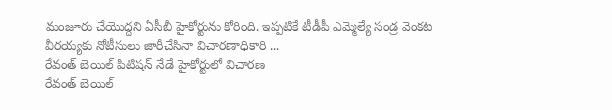మంజూరు చేయొద్దని ఏసీబీ హైకోర్టును కోరింది. ఇప్పటికే టీడీపీ ఎమ్మెల్యే సండ్ర వెంకట వీరయ్యకు నోటీసులు జారీచేసినా విచారణాధికారి ...
రేవంత్ బెయిల్ పిటిషన్ నేడే హైకోర్టులో విచారణ
రేవంత్ బెయిల్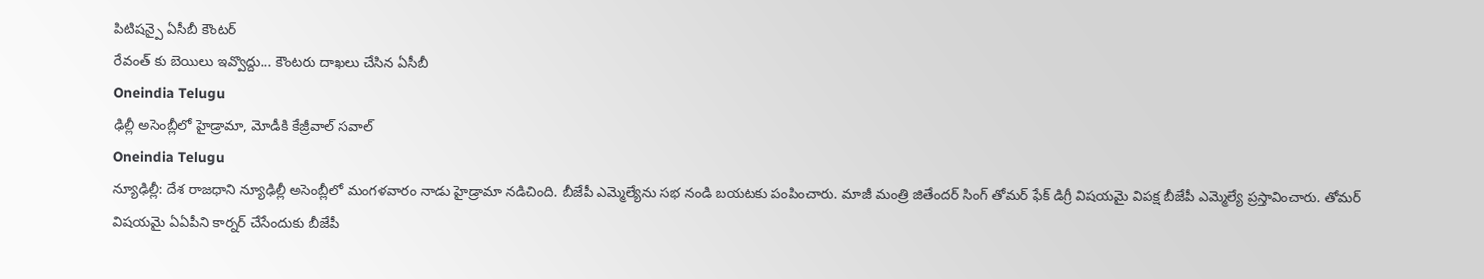పిటిషన్పై ఏసీబీ కౌంటర్
రేవంత్ కు బెయిలు ఇవ్వొద్దు... కౌంటరు దాఖలు చేసిన ఏసీబీ
Oneindia Telugu
ఢిల్లీ అసెంబ్లీలో హైడ్రామా, మోడీకి కేజ్రీవాల్ సవాల్
Oneindia Telugu
న్యూఢిల్లీ: దేశ రాజధాని న్యూఢిల్లీ అసెంబ్లీలో మంగళవారం నాడు హైడ్రామా నడిచింది. బీజేపీ ఎమ్మెల్యేను సభ నండి బయటకు పంపించారు. మాజీ మంత్రి జితేందర్ సింగ్ తోమర్ ఫేక్ డిగ్రీ విషయమై విపక్ష బీజేపీ ఎమ్మెల్యే ప్రస్తావించారు. తోమర్ విషయమై ఏఏపీని కార్నర్ చేసేందుకు బీజేపీ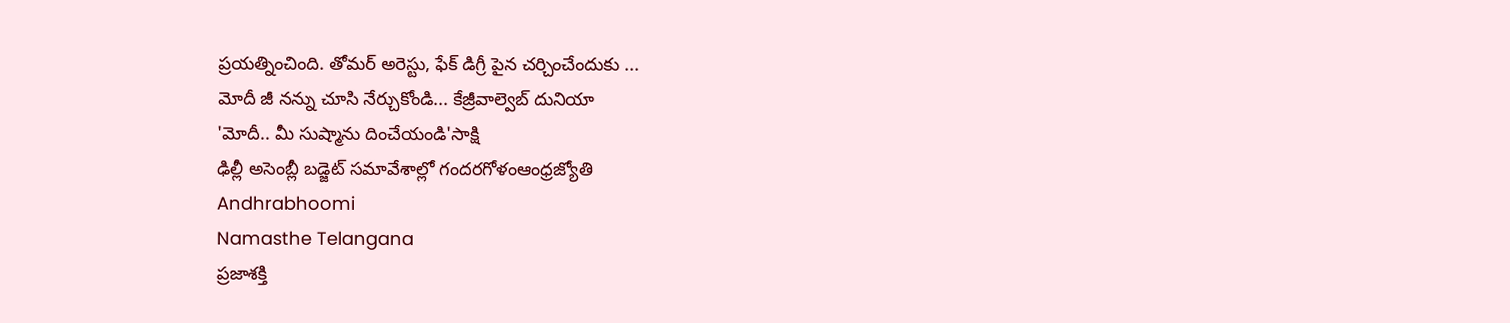ప్రయత్నించింది. తోమర్ అరెస్టు, ఫేక్ డిగ్రీ పైన చర్చించేందుకు ...
మోదీ జీ నన్ను చూసి నేర్చుకోండి... కేజ్రీవాల్వెబ్ దునియా
'మోదీ.. మీ సుష్మాను దించేయండి'సాక్షి
ఢిల్లీ అసెంబ్లీ బడ్జెట్ సమావేశాల్లో గందరగోళంఆంధ్రజ్యోతి
Andhrabhoomi
Namasthe Telangana
ప్రజాశక్తి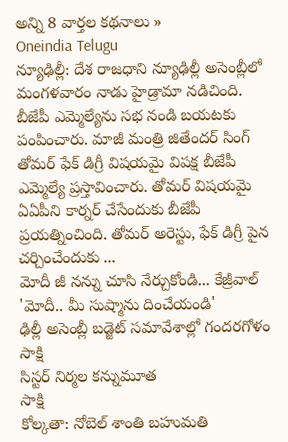అన్ని 8 వార్తల కథనాలు »
Oneindia Telugu
న్యూఢిల్లీ: దేశ రాజధాని న్యూఢిల్లీ అసెంబ్లీలో మంగళవారం నాడు హైడ్రామా నడిచింది. బీజేపీ ఎమ్మెల్యేను సభ నండి బయటకు పంపించారు. మాజీ మంత్రి జితేందర్ సింగ్ తోమర్ ఫేక్ డిగ్రీ విషయమై విపక్ష బీజేపీ ఎమ్మెల్యే ప్రస్తావించారు. తోమర్ విషయమై ఏఏపీని కార్నర్ చేసేందుకు బీజేపీ ప్రయత్నించింది. తోమర్ అరెస్టు, ఫేక్ డిగ్రీ పైన చర్చించేందుకు ...
మోదీ జీ నన్ను చూసి నేర్చుకోండి... కేజ్రీవాల్
'మోదీ.. మీ సుష్మాను దించేయండి'
ఢిల్లీ అసెంబ్లీ బడ్జెట్ సమావేశాల్లో గందరగోళం
సాక్షి
సిస్టర్ నిర్మల కన్నుమూత
సాక్షి
కోల్కతా: నోబెల్ శాంతి బహుమతి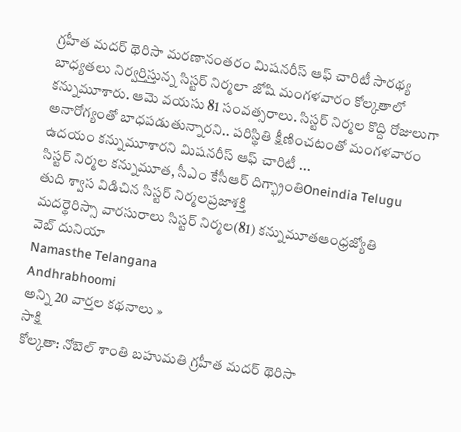గ్రహీత మదర్ థెరిసా మరణానంతరం మిషనరీస్ ఆఫ్ చారిటీ సారథ్య బాధ్యతలు నిర్వర్తిస్తున్న సిస్టర్ నిర్మలా జోషి మంగళవారం కోల్కతాలో కన్నుమూశారు. ఆమె వయసు 81 సంవత్సరాలు. సిస్టర్ నిర్మల కొద్ది రోజులుగా అనారోగ్యంతో బాధపడుతున్నారని.. పరిస్థితి క్షీణించటంతో మంగళవారం ఉదయం కన్నుమూశారని మిషనరీస్ ఆఫ్ చారిటీ ...
సిస్టర్ నిర్మల కన్నుమూత, సీఎం కేసీఆర్ దిగ్భ్రాంతిOneindia Telugu
తుది శ్వాస విడిచిన సిస్టర్ నిర్మలప్రజాశక్తి
మదర్థెరిస్సా వారసురాలు సిస్టర్ నిర్మల(81) కన్నుమూతఆంధ్రజ్యోతి
వెబ్ దునియా
Namasthe Telangana
Andhrabhoomi
అన్ని 20 వార్తల కథనాలు »
సాక్షి
కోల్కతా: నోబెల్ శాంతి బహుమతి గ్రహీత మదర్ థెరిసా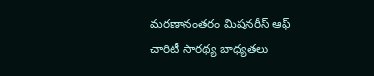మరణానంతరం మిషనరీస్ ఆఫ్ చారిటీ సారథ్య బాధ్యతలు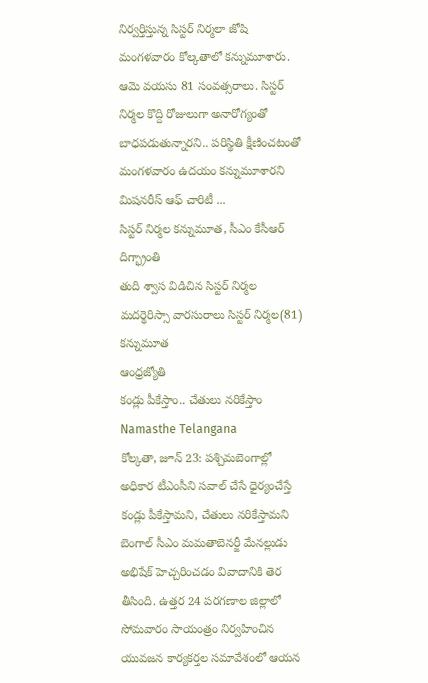నిర్వర్తిస్తున్న సిస్టర్ నిర్మలా జోషి మంగళవారం కోల్కతాలో కన్నుమూశారు. ఆమె వయసు 81 సంవత్సరాలు. సిస్టర్ నిర్మల కొద్ది రోజులుగా అనారోగ్యంతో బాధపడుతున్నారని.. పరిస్థితి క్షీణించటంతో మంగళవారం ఉదయం కన్నుమూశారని మిషనరీస్ ఆఫ్ చారిటీ ...
సిస్టర్ నిర్మల కన్నుమూత, సీఎం కేసీఆర్ దిగ్భ్రాంతి
తుది శ్వాస విడిచిన సిస్టర్ నిర్మల
మదర్థెరిస్సా వారసురాలు సిస్టర్ నిర్మల(81) కన్నుమూత
ఆంధ్రజ్యోతి
కండ్లు పీకేస్తాం.. చేతులు నరికేస్తాం
Namasthe Telangana
కోల్కతా, జూన్ 23: పశ్చిమబెంగాల్లో అధికార టీఎంసీని సవాల్ చేసే ధైర్యంచేస్తే కండ్లు పీకేస్తామని, చేతులు నరికేస్తామని బెంగాల్ సీఎం మమతాబెనర్జీ మేనల్లుడు అభిషేక్ హెచ్చరించడం వివాదానికి తెర తీసింది. ఉత్తర 24 పరగణాల జిల్లాలో సోమవారం సాయంత్రం నిర్వహించిన యువజన కార్యకర్తల సమావేశంలో ఆయన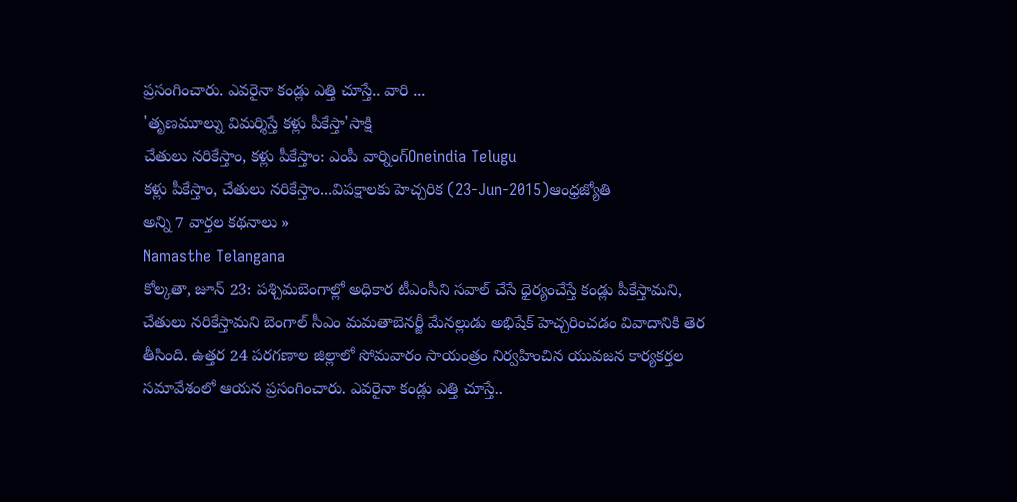ప్రసంగించారు. ఎవరైనా కండ్లు ఎత్తి చూస్తే.. వారి ...
'తృణమూల్ను విమర్శిస్తే కళ్లు పీకేస్తా'సాక్షి
చేతులు నరికేస్తాం, కళ్లు పీకేస్తాం: ఎంపీ వార్నింగ్Oneindia Telugu
కళ్లు పీకేస్తాం, చేతులు నరికేస్తాం...విపక్షాలకు హెచ్చరిక (23-Jun-2015)ఆంధ్రజ్యోతి
అన్ని 7 వార్తల కథనాలు »
Namasthe Telangana
కోల్కతా, జూన్ 23: పశ్చిమబెంగాల్లో అధికార టీఎంసీని సవాల్ చేసే ధైర్యంచేస్తే కండ్లు పీకేస్తామని, చేతులు నరికేస్తామని బెంగాల్ సీఎం మమతాబెనర్జీ మేనల్లుడు అభిషేక్ హెచ్చరించడం వివాదానికి తెర తీసింది. ఉత్తర 24 పరగణాల జిల్లాలో సోమవారం సాయంత్రం నిర్వహించిన యువజన కార్యకర్తల సమావేశంలో ఆయన ప్రసంగించారు. ఎవరైనా కండ్లు ఎత్తి చూస్తే..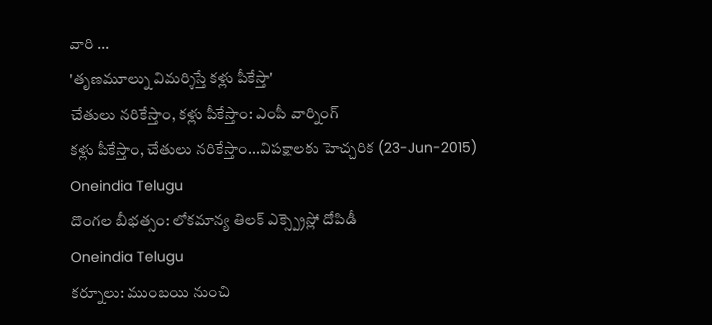వారి ...
'తృణమూల్ను విమర్శిస్తే కళ్లు పీకేస్తా'
చేతులు నరికేస్తాం, కళ్లు పీకేస్తాం: ఎంపీ వార్నింగ్
కళ్లు పీకేస్తాం, చేతులు నరికేస్తాం...విపక్షాలకు హెచ్చరిక (23-Jun-2015)
Oneindia Telugu
దొంగల బీభత్సం: లోకమాన్య తిలక్ ఎక్స్ప్రెస్లో దోపిడీ
Oneindia Telugu
కర్నూలు: ముంబయి నుంచి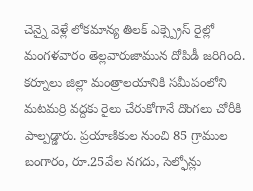చెన్నై వెళ్లే లోకమాన్య తిలక్ ఎక్స్ప్రెస్ రైల్లో మంగళవారం తెల్లవారుజామున దోపిడీ జరిగింది. కర్నూలు జిల్లా మంత్రాలయానికి సమీపంలోని మటమర్రి వద్దకు రైలు చేరుకోగానే దొంగలు చోరీకి పాల్పడ్డారు. ప్రయాణికుల నుంచి 85 గ్రాముల బంగారం, రూ.25వేల నగదు, సెల్ఫోన్లు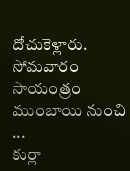దోచుకెళ్లారు. సోమవారం సాయంత్రం ముంబాయి నుంచి ...
కుర్లా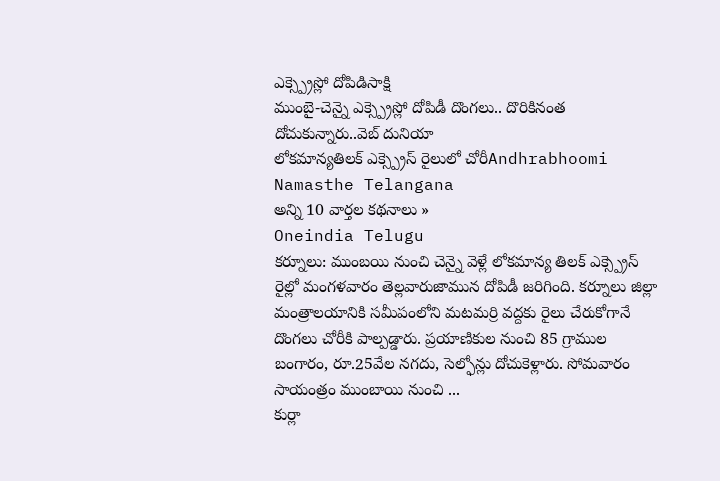ఎక్స్ప్రెస్లో దోపిడిసాక్షి
ముంబై-చెన్నై ఎక్స్ప్రెస్లో దోపిడీ దొంగలు.. దొరికినంత దోచుకున్నారు..వెబ్ దునియా
లోకమాన్యతిలక్ ఎక్స్ప్రెస్ రైలులో చోరీAndhrabhoomi
Namasthe Telangana
అన్ని 10 వార్తల కథనాలు »
Oneindia Telugu
కర్నూలు: ముంబయి నుంచి చెన్నై వెళ్లే లోకమాన్య తిలక్ ఎక్స్ప్రెస్ రైల్లో మంగళవారం తెల్లవారుజామున దోపిడీ జరిగింది. కర్నూలు జిల్లా మంత్రాలయానికి సమీపంలోని మటమర్రి వద్దకు రైలు చేరుకోగానే దొంగలు చోరీకి పాల్పడ్డారు. ప్రయాణికుల నుంచి 85 గ్రాముల బంగారం, రూ.25వేల నగదు, సెల్ఫోన్లు దోచుకెళ్లారు. సోమవారం సాయంత్రం ముంబాయి నుంచి ...
కుర్లా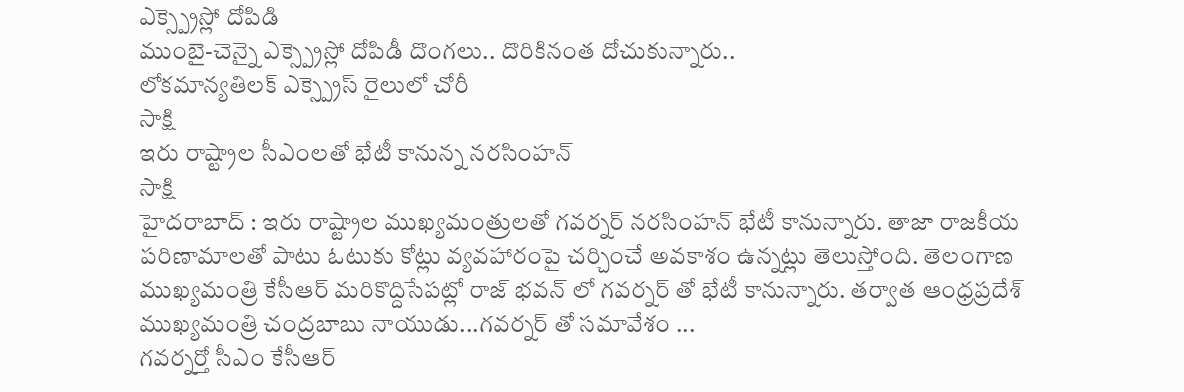ఎక్స్ప్రెస్లో దోపిడి
ముంబై-చెన్నై ఎక్స్ప్రెస్లో దోపిడీ దొంగలు.. దొరికినంత దోచుకున్నారు..
లోకమాన్యతిలక్ ఎక్స్ప్రెస్ రైలులో చోరీ
సాక్షి
ఇరు రాష్ట్రాల సీఎంలతో భేటీ కానున్న నరసింహన్
సాక్షి
హైదరాబాద్ : ఇరు రాష్ట్రాల ముఖ్యమంత్రులతో గవర్నర్ నరసింహన్ భేటీ కానున్నారు. తాజా రాజకీయ పరిణామాలతో పాటు ఓటుకు కోట్లు వ్యవహారంపై చర్చించే అవకాశం ఉన్నట్లు తెలుస్తోంది. తెలంగాణ ముఖ్యమంత్రి కేసీఆర్ మరికొద్దిసేపట్లో రాజ్ భవన్ లో గవర్నర్ తో భేటీ కానున్నారు. తర్వాత ఆంధ్రప్రదేశ్ ముఖ్యమంత్రి చంద్రబాబు నాయుడు...గవర్నర్ తో సమావేశం ...
గవర్నర్తో సీఎం కేసీఆర్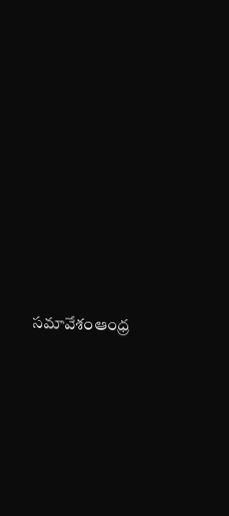సమావేశంఆంధ్ర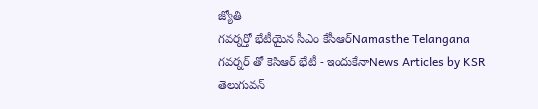జ్యోతి
గవర్నర్తో భేటీయైన సీఎం కేసీఆర్Namasthe Telangana
గవర్నర్ తో కెసిఆర్ భేటీ - ఇందుకేనాNews Articles by KSR
తెలుగువన్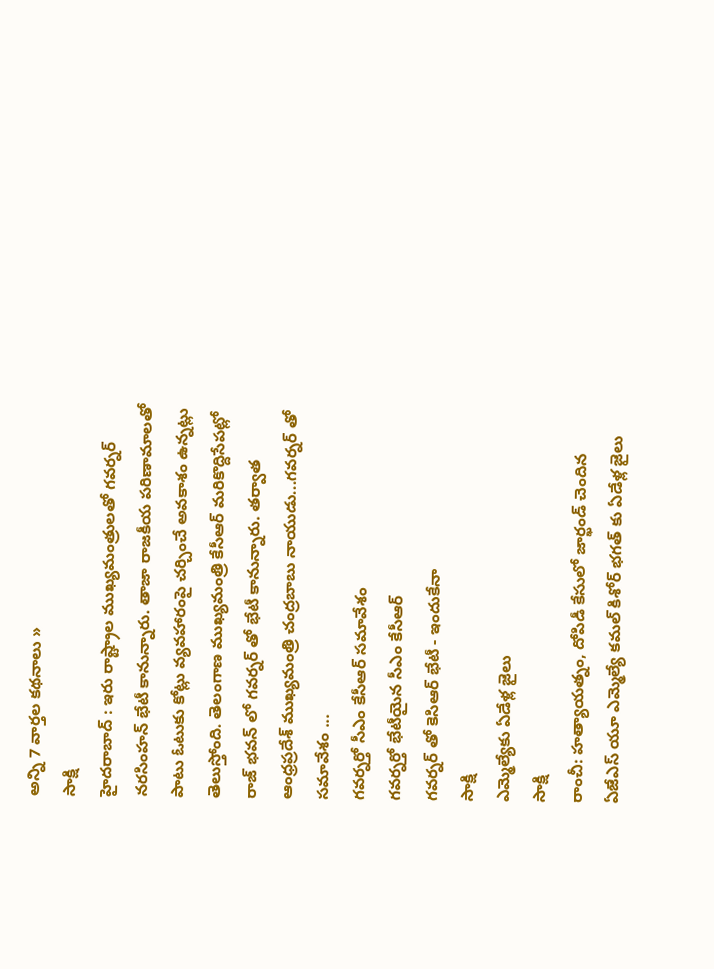అన్ని 7 వార్తల కథనాలు »
సాక్షి
హైదరాబాద్ : ఇరు రాష్ట్రాల ముఖ్యమంత్రులతో గవర్నర్ నరసింహన్ భేటీ కానున్నారు. తాజా రాజకీయ పరిణామాలతో పాటు ఓటుకు కోట్లు వ్యవహారంపై చర్చించే అవకాశం ఉన్నట్లు తెలుస్తోంది. తెలంగాణ ముఖ్యమంత్రి కేసీఆర్ మరికొద్దిసేపట్లో రాజ్ భవన్ లో గవర్నర్ తో భేటీ కానున్నారు. తర్వాత ఆంధ్రప్రదేశ్ ముఖ్యమంత్రి చంద్రబాబు నాయుడు...గవర్నర్ తో సమావేశం ...
గవర్నర్తో సీఎం కేసీఆర్ సమావేశం
గవర్నర్తో భేటీయైన సీఎం కేసీఆర్
గవర్నర్ తో కెసిఆర్ భేటీ - ఇందుకేనా
సాక్షి
ఎమ్మెల్యేకు ఏడేళ్ల జైలు
సాక్షి
రాంచీ: హత్యాయత్నం, దోపిడీ కేసులో జార్ఖండ్ చెందిన ఏజేఎస్ యూ ఎమ్మెల్యే కమల్ కిశోర్ భగత్ కు ఏడేళ్ల జైలు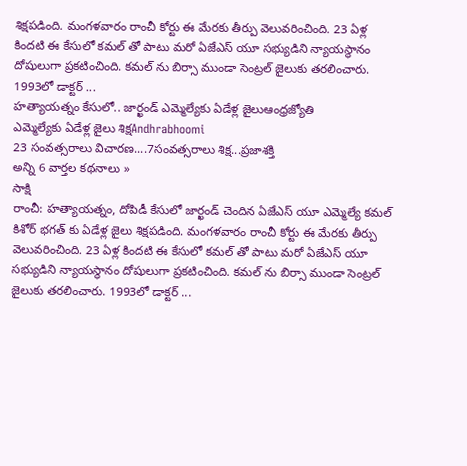శిక్షపడింది. మంగళవారం రాంచీ కోర్టు ఈ మేరకు తీర్పు వెలువరించింది. 23 ఏళ్ల కిందటి ఈ కేసులో కమల్ తో పాటు మరో ఏజేఎస్ యూ సభ్యుడిని న్యాయస్థానం దోషులుగా ప్రకటించింది. కమల్ ను బిర్సా ముండా సెంట్రల్ జైలుకు తరలించారు. 1993లో డాక్టర్ ...
హత్యాయత్నం కేసులో.. జార్ఖండ్ ఎమ్మెల్యేకు ఏడేళ్ల జైలుఆంధ్రజ్యోతి
ఎమ్మెల్యేకు ఏడేళ్ల జైలు శిక్షAndhrabhoomi
23 సంవత్సరాలు విచారణ....7సంవత్సరాలు శిక్ష...ప్రజాశక్తి
అన్ని 6 వార్తల కథనాలు »
సాక్షి
రాంచీ: హత్యాయత్నం, దోపిడీ కేసులో జార్ఖండ్ చెందిన ఏజేఎస్ యూ ఎమ్మెల్యే కమల్ కిశోర్ భగత్ కు ఏడేళ్ల జైలు శిక్షపడింది. మంగళవారం రాంచీ కోర్టు ఈ మేరకు తీర్పు వెలువరించింది. 23 ఏళ్ల కిందటి ఈ కేసులో కమల్ తో పాటు మరో ఏజేఎస్ యూ సభ్యుడిని న్యాయస్థానం దోషులుగా ప్రకటించింది. కమల్ ను బిర్సా ముండా సెంట్రల్ జైలుకు తరలించారు. 1993లో డాక్టర్ ...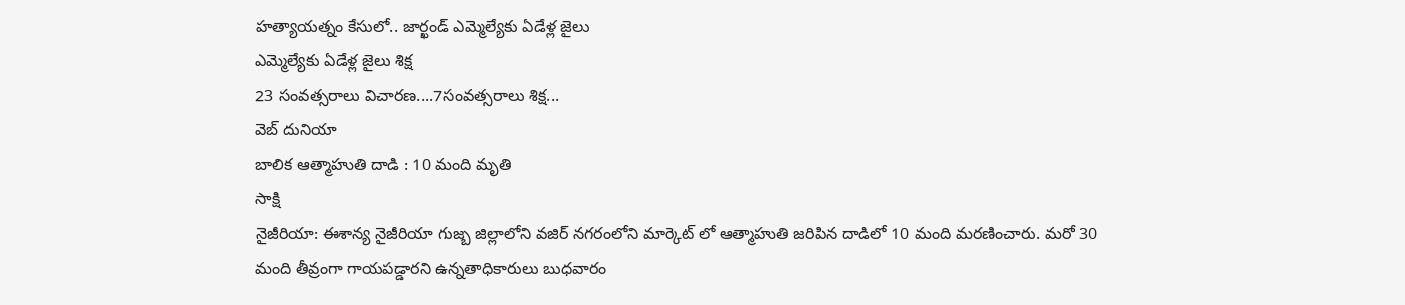హత్యాయత్నం కేసులో.. జార్ఖండ్ ఎమ్మెల్యేకు ఏడేళ్ల జైలు
ఎమ్మెల్యేకు ఏడేళ్ల జైలు శిక్ష
23 సంవత్సరాలు విచారణ....7సంవత్సరాలు శిక్ష...
వెబ్ దునియా
బాలిక ఆత్మాహుతి దాడి : 10 మంది మృతి
సాక్షి
నైజీరియా: ఈశాన్య నైజీరియా గుజ్బ జిల్లాలోని వజిర్ నగరంలోని మార్కెట్ లో ఆత్మాహుతి జరిపిన దాడిలో 10 మంది మరణించారు. మరో 30 మంది తీవ్రంగా గాయపడ్డారని ఉన్నతాధికారులు బుధవారం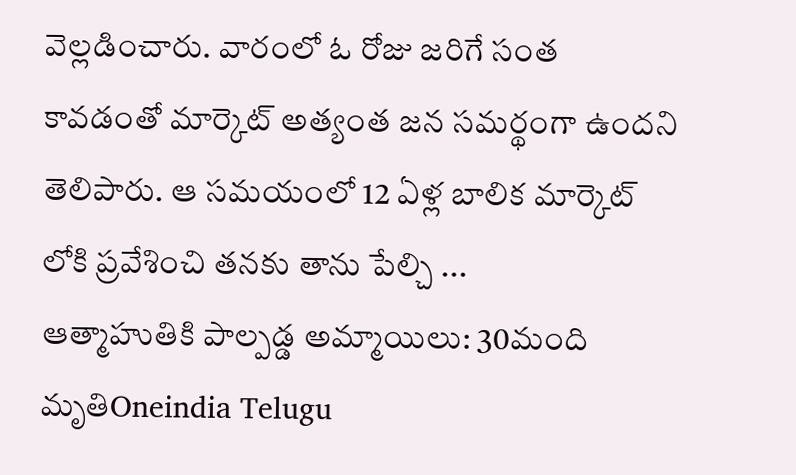వెల్లడించారు. వారంలో ఓ రోజు జరిగే సంత కావడంతో మార్కెట్ అత్యంత జన సమర్థంగా ఉందని తెలిపారు. ఆ సమయంలో 12 ఏళ్ల బాలిక మార్కెట్ లోకి ప్రవేశించి తనకు తాను పేల్చి ...
ఆత్మాహుతికి పాల్పడ్డ అమ్మాయిలు: 30మంది మృతిOneindia Telugu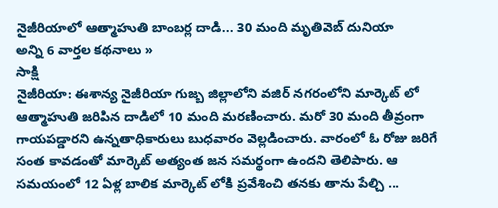నైజీరియాలో ఆత్మాహుతి బాంబర్ల దాడి... 30 మంది మృతివెబ్ దునియా
అన్ని 6 వార్తల కథనాలు »
సాక్షి
నైజీరియా: ఈశాన్య నైజీరియా గుజ్బ జిల్లాలోని వజిర్ నగరంలోని మార్కెట్ లో ఆత్మాహుతి జరిపిన దాడిలో 10 మంది మరణించారు. మరో 30 మంది తీవ్రంగా గాయపడ్డారని ఉన్నతాధికారులు బుధవారం వెల్లడించారు. వారంలో ఓ రోజు జరిగే సంత కావడంతో మార్కెట్ అత్యంత జన సమర్థంగా ఉందని తెలిపారు. ఆ సమయంలో 12 ఏళ్ల బాలిక మార్కెట్ లోకి ప్రవేశించి తనకు తాను పేల్చి ...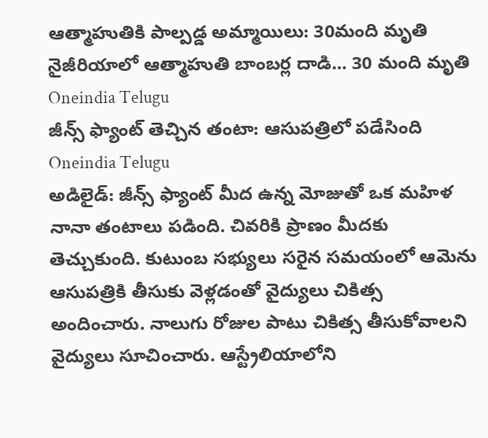ఆత్మాహుతికి పాల్పడ్డ అమ్మాయిలు: 30మంది మృతి
నైజీరియాలో ఆత్మాహుతి బాంబర్ల దాడి... 30 మంది మృతి
Oneindia Telugu
జీన్స్ ఫ్యాంట్ తెచ్చిన తంటా: ఆసుపత్రిలో పడేసింది
Oneindia Telugu
అడిలైడ్: జీన్స్ ఫ్యాంట్ మీద ఉన్న మోజుతో ఒక మహిళ నానా తంటాలు పడింది. చివరికి ప్రాణం మీదకు తెచ్చుకుంది. కుటుంబ సభ్యులు సరైన సమయంలో ఆమెను ఆసుపత్రికి తీసుకు వెళ్లడంతో వైద్యులు చికిత్స అందించారు. నాలుగు రోజుల పాటు చికిత్స తీసుకోవాలని వైద్యులు సూచించారు. ఆస్ట్రేలియాలోని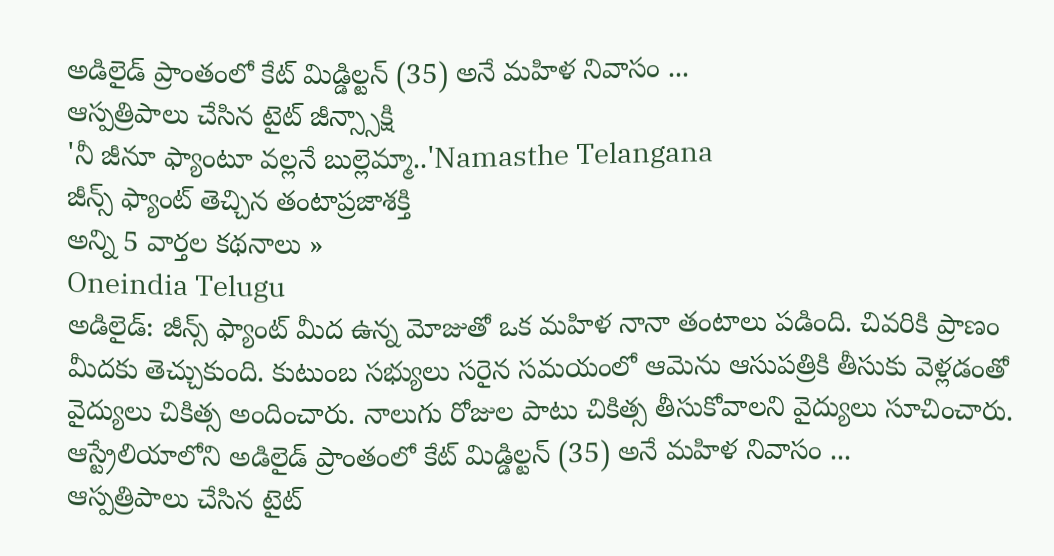అడిలైడ్ ప్రాంతంలో కేట్ మిడ్డిల్టన్ (35) అనే మహిళ నివాసం ...
ఆస్పత్రిపాలు చేసిన టైట్ జీన్స్సాక్షి
'నీ జీనూ ఫ్యాంటూ వల్లనే బుల్లెమ్మా..'Namasthe Telangana
జీన్స్ ఫ్యాంట్ తెచ్చిన తంటాప్రజాశక్తి
అన్ని 5 వార్తల కథనాలు »
Oneindia Telugu
అడిలైడ్: జీన్స్ ఫ్యాంట్ మీద ఉన్న మోజుతో ఒక మహిళ నానా తంటాలు పడింది. చివరికి ప్రాణం మీదకు తెచ్చుకుంది. కుటుంబ సభ్యులు సరైన సమయంలో ఆమెను ఆసుపత్రికి తీసుకు వెళ్లడంతో వైద్యులు చికిత్స అందించారు. నాలుగు రోజుల పాటు చికిత్స తీసుకోవాలని వైద్యులు సూచించారు. ఆస్ట్రేలియాలోని అడిలైడ్ ప్రాంతంలో కేట్ మిడ్డిల్టన్ (35) అనే మహిళ నివాసం ...
ఆస్పత్రిపాలు చేసిన టైట్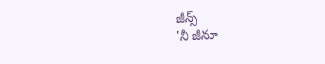జీన్స్
'నీ జీనూ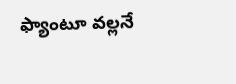ఫ్యాంటూ వల్లనే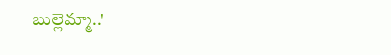బుల్లెమ్మా..'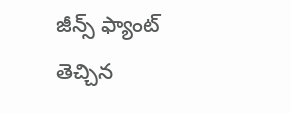జీన్స్ ఫ్యాంట్ తెచ్చిన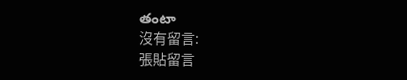తంటా
沒有留言:
張貼留言